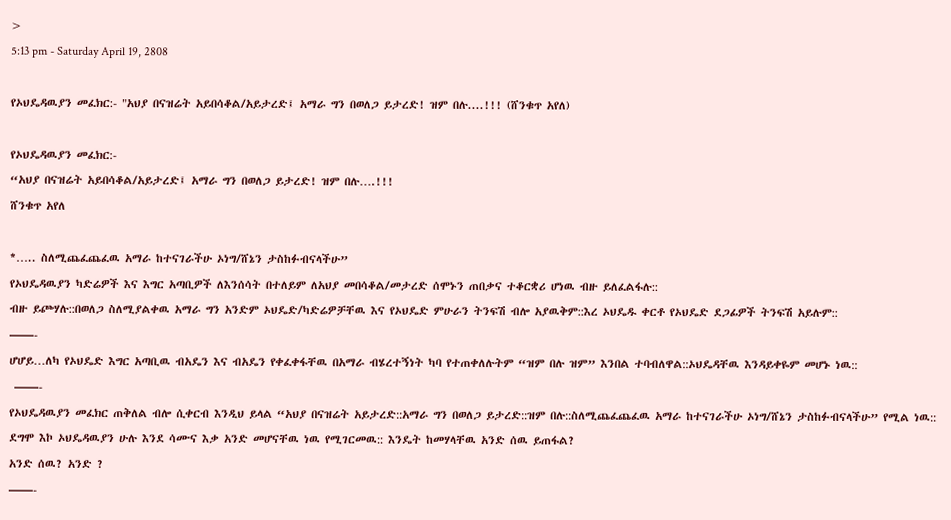>
5:13 pm - Saturday April 19, 2808

የኦህዴዳዉያን መፈክር:- "አህያ በናዝሬት አይበሳቆል/አይታረድ፤ አማራ ግን በወለጋ ይታረድ! ዝም በሉ....!!! (ሸንቁጥ አየለ)

የኦህዴዳዉያን መፈክር:-
“አህያ በናዝሬት አይበሳቆል/አይታረድ፤ አማራ ግን በወለጋ ይታረድ! ዝም በሉ….!!!
ሸንቁጥ አየለ

*….. ስለሚጨፈጨፈዉ አማራ ከተናገራችሁ ኦነግ/ሸኔን ታስከፉብናላችሁ”
የኦህዴዳዉያን ካድሬዎች እና እግር አጣቢዎች ለእንሰሳት በተለይም ለአህያ መበሳቆል/መታረድ ሰሞኑን ጠበቃና ተቆርቋሪ ሆነዉ ብዙ ይለፈልፋሉ::
ብዙ ይጮሃሉ::በወለጋ ስለሚያልቀዉ አማራ ግን አንድም ኦህዴድ/ካድሬዎቻቸዉ እና የኦህዴድ ምሁራን ትንፍሽ ብሎ አያዉቅም::እረ ኦህዴዱ ቀርቶ የኦህዴድ ደጋፊዎች ትንፍሽ አይሉም::
——-
ሆሆይ…ለካ የኦህዴድ እግር አጣቢዉ ብአዴን እና ብአዴን የቀፈቀፋቸዉ በአማራ ብሄረተኝነት ካባ የተጠቀለሉትም “ዝም በሉ ዝም” እንበል ተባብለዋል::ኦህዴዳቸዉ እንዳይቀዬም መሆኑ ነዉ::
 ——-
የኦህዴዳዉያን መፈክር ጠቅለል ብሎ ሲቀርብ እንዲህ ይላል “አህያ በናዝሬት አይታረድ::አማራ ግን በወለጋ ይታረድ::ዝም በሉ::ስለሚጨፈጨፈዉ አማራ ከተናገራችሁ ኦነግ/ሸኔን ታስከፉብናላችሁ” የሚል ነዉ::
ደግሞ እኮ ኦህዴዳዉያን ሁሉ እንደ ሳሙና እቃ አንድ መሆናቸዉ ነዉ የሚገርመዉ:: እንዴት ከመሃላቸዉ አንድ ሰዉ ይጠፋል?
አንድ ሰዉ? አንድ ?
——-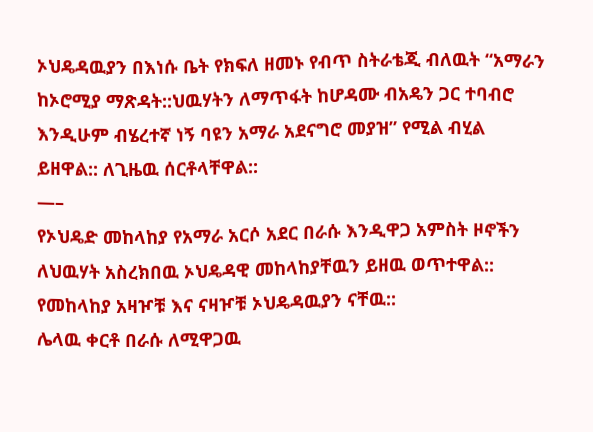ኦህዴዳዉያን በእነሱ ቤት የክፍለ ዘመኑ የብጥ ስትራቴጂ ብለዉት “አማራን ከኦሮሚያ ማጽዳት::ህዉሃትን ለማጥፋት ከሆዳሙ ብአዴን ጋር ተባብሮ እንዲሁም ብሄረተኛ ነኝ ባዩን አማራ አደናግሮ መያዝ” የሚል ብሂል ይዘዋል:: ለጊዜዉ ሰርቶላቸዋል::
—–
የኦህዴድ መከላከያ የአማራ አርሶ አደር በራሱ እንዲዋጋ አምስት ዞኖችን ለህዉሃት አስረክበዉ ኦህዴዳዊ መከላከያቸዉን ይዘዉ ወጥተዋል::
የመከላከያ አዛዦቹ እና ናዛዦቹ ኦህዴዳዉያን ናቸዉ::
ሌላዉ ቀርቶ በራሱ ለሚዋጋዉ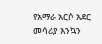የአማራ አርሶ አደር መሳሪያ እንኳን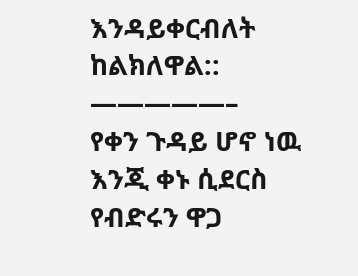እንዳይቀርብለት ከልክለዋል::
—————–
የቀን ጉዳይ ሆኖ ነዉ እንጂ ቀኑ ሲደርስ የብድሩን ዋጋ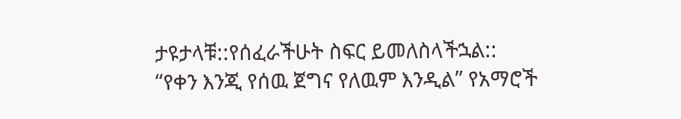ታዩታላቹ::የሰፈራችሁት ስፍር ይመለስላችኋል::
“የቀን እንጂ የሰዉ ጀግና የለዉም እንዲል” የአማሮች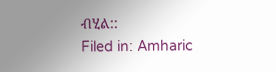ብሂል::
Filed in: Amharic